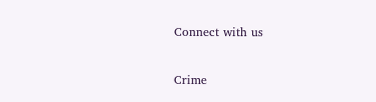Connect with us

Crime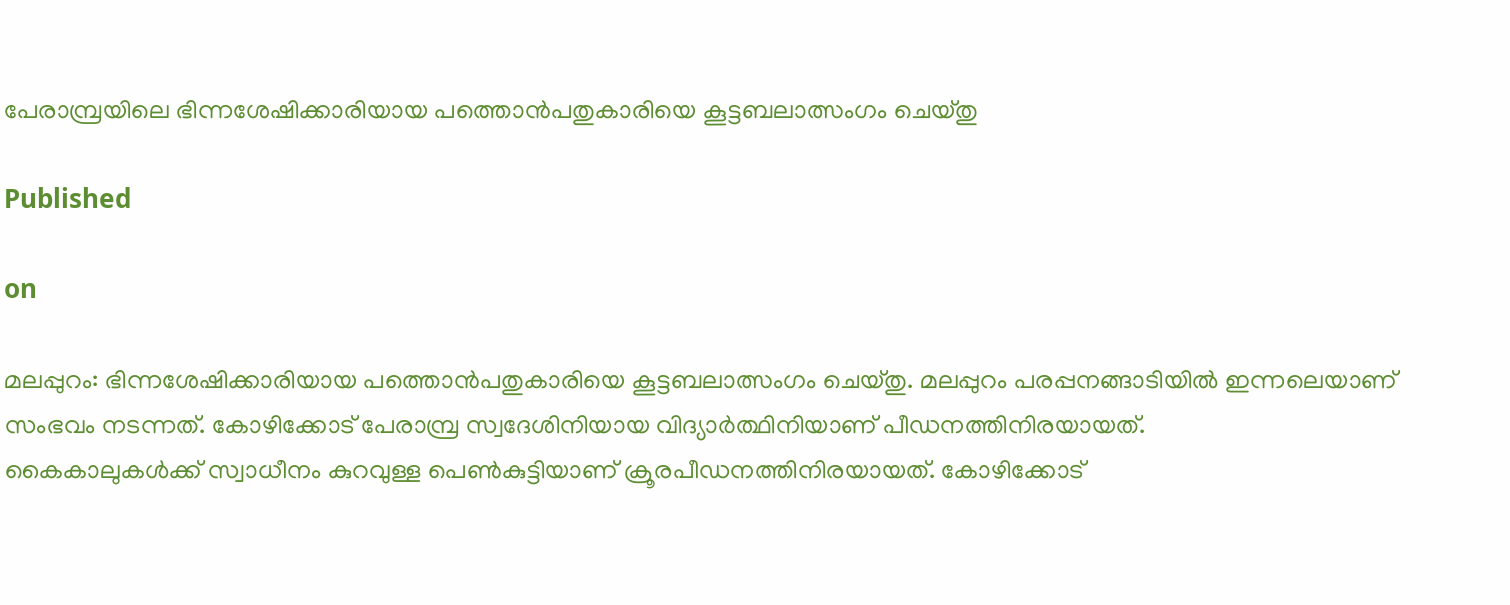പേരാമ്പ്രയിലെ ഭിന്നശേഷിക്കാരിയായ പത്തൊൻപതുകാരിയെ കൂട്ടബലാത്സംഗം ചെയ്തു

Published

on

മലപ്പുറം: ഭിന്നശേഷിക്കാരിയായ പത്തൊൻപതുകാരിയെ കൂട്ടബലാത്സംഗം ചെയ്തു. മലപ്പുറം പരപ്പനങ്ങാടിയിൽ ഇന്നലെയാണ് സംഭവം നടന്നത്. കോഴിക്കോട് പേരാമ്പ്ര സ്വദേശിനിയായ വിദ്യാർത്ഥിനിയാണ് പീഡനത്തിനിരയായത്.
കൈകാലുകൾക്ക് സ്വാധീനം കുറവുള്ള പെൺകുട്ടിയാണ് ക്രൂരപീഡനത്തിനിരയായത്. കോഴിക്കോട്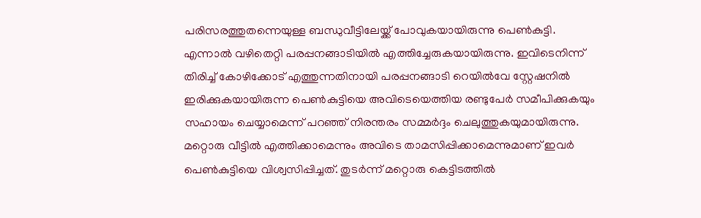പരിസരത്തുതന്നെയുള്ള ബന്ധുവീട്ടിലേയ്ക്ക് പോവുകയായിരുന്നു പെൺകുട്ടി. എന്നാൽ വഴിതെറ്റി പരപ്പനങ്ങാടിയിൽ എത്തിച്ചേരുകയായിരുന്നു. ഇവിടെനിന്ന് തിരിച്ച് കോഴിക്കോട് എത്തുന്നതിനായി പരപ്പനങ്ങാടി റെയിൽവേ സ്റ്റേഷനിൽ ഇരിക്കുകയായിരുന്ന പെൺകുട്ടിയെ അവിടെയെത്തിയ രണ്ടുപേർ സമീപിക്കുകയും സഹായം ചെയ്യാമെന്ന് പറഞ്ഞ് നിരന്തരം സമ്മർദ്ദം ചെലുത്തുകയുമായിരുന്നു. മറ്റൊരു വീട്ടിൽ എത്തിക്കാമെന്നും അവിടെ താമസിപ്പിക്കാമെന്നുമാണ് ഇവർ പെൺകുട്ടിയെ വിശ്വസിപ്പിച്ചത്. തുടർന്ന് മറ്റൊരു കെട്ടിടത്തിൽ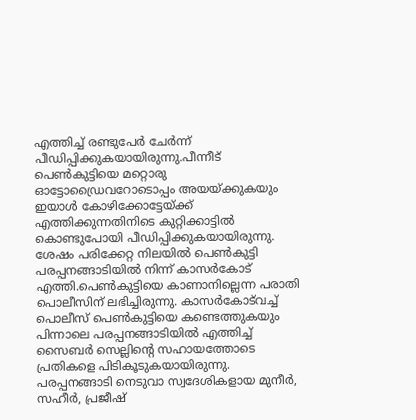എത്തിച്ച് രണ്ടുപേർ ചേർന്ന് പീഡിപ്പിക്കുകയായിരുന്നു.പീന്നീട് പെൺകുട്ടിയെ മറ്റൊരു ഓട്ടോഡ്രൈവറോടൊപ്പം അയയ്ക്കുകയും ഇയാൾ കോഴിക്കോട്ടേയ്ക്ക് എത്തിക്കുന്നതിനിടെ കുറ്റിക്കാട്ടിൽ കൊണ്ടുപോയി പീഡിപ്പിക്കുകയായിരുന്നു. ശേഷം പരിക്കേറ്റ നിലയിൽ പെൺകുട്ടി പരപ്പനങ്ങാടിയിൽ നിന്ന് കാസർകോട് എത്തി.പെൺകുട്ടിയെ കാണാനില്ലെന്ന പരാതി പൊലീസിന് ലഭിച്ചിരുന്നു. കാസർകോട്‌വച്ച് പൊലീസ് പെൺകുട്ടിയെ കണ്ടെത്തുകയും പിന്നാലെ പരപ്പനങ്ങാടിയിൽ എത്തിച്ച് സൈബർ സെല്ലിന്റെ സഹായത്തോടെ പ്രതികളെ പിടികൂടുകയായിരുന്നു. പരപ്പനങ്ങാടി നെടുവാ സ്വദേശികളായ മുനീർ, സഹീർ, പ്രജീഷ്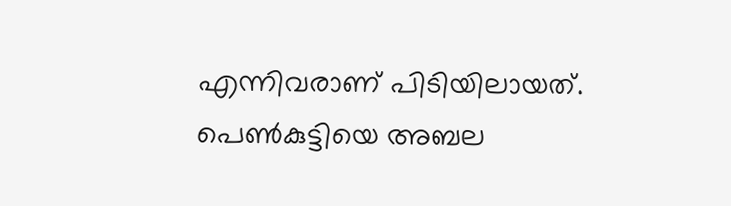എന്നിവരാണ് പിടിയിലായത്. പെൺകുട്ടിയെ അബല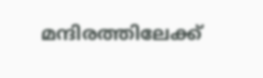മന്ദിരത്തിലേക്ക്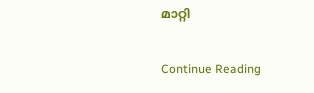മാറ്റി

Continue Reading